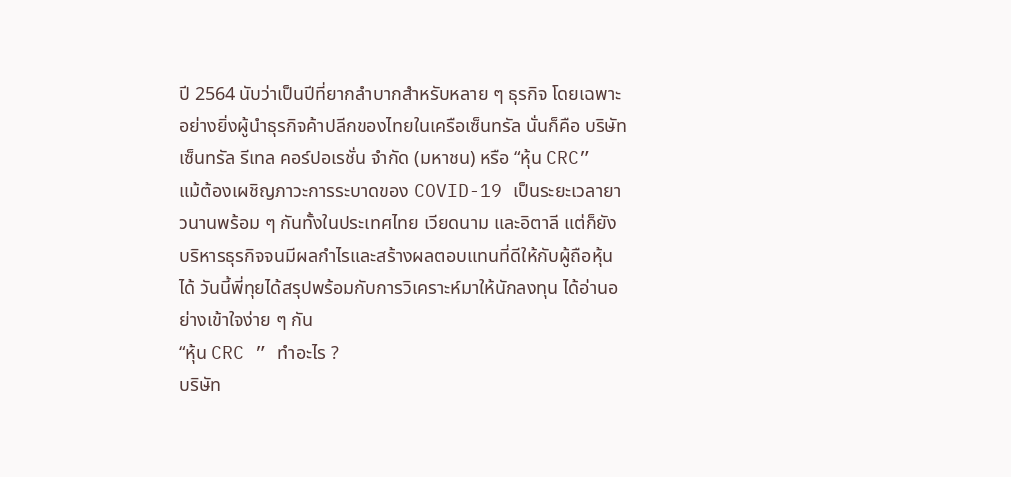ปี 2564 นับว่าเป็นปีที่ยากลำบากสำหรับหลาย ๆ ธุรกิจ โดยเฉพาะอย่างยิ่งผู้นำธุรกิจค้าปลีกของไทยในเครือเซ็นทรัล นั่นก็คือ บริษัท เซ็นทรัล รีเทล คอร์ปอเรชั่น จํากัด (มหาชน) หรือ “หุ้น CRC”
แม้ต้องเผชิญภาวะการระบาดของ COVID-19 เป็นระยะเวลายาวนานพร้อม ๆ กันทั้งในประเทศไทย เวียดนาม และอิตาลี แต่ก็ยังบริหารธุรกิจจนมีผลกำไรและสร้างผลตอบแทนที่ดีให้กับผู้ถือหุ้นได้ วันนี้พี่ทุยได้สรุปพร้อมกับการวิเคราะห์มาให้นักลงทุน ได้อ่านอย่างเข้าใจง่าย ๆ กัน
“หุ้น CRC ” ทำอะไร ?
บริษัท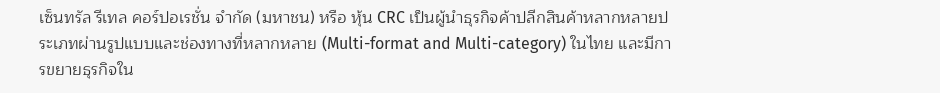เซ็นทรัล รีเทล คอร์ปอเรชั่น จํากัด (มหาชน) หรือ หุ้น CRC เป็นผู้นำธุรกิจค้าปลีกสินค้าหลากหลายประเภทผ่านรูปแบบและช่องทางที่หลากหลาย (Multi-format and Multi-category) ในไทย และมีการขยายธุรกิจใน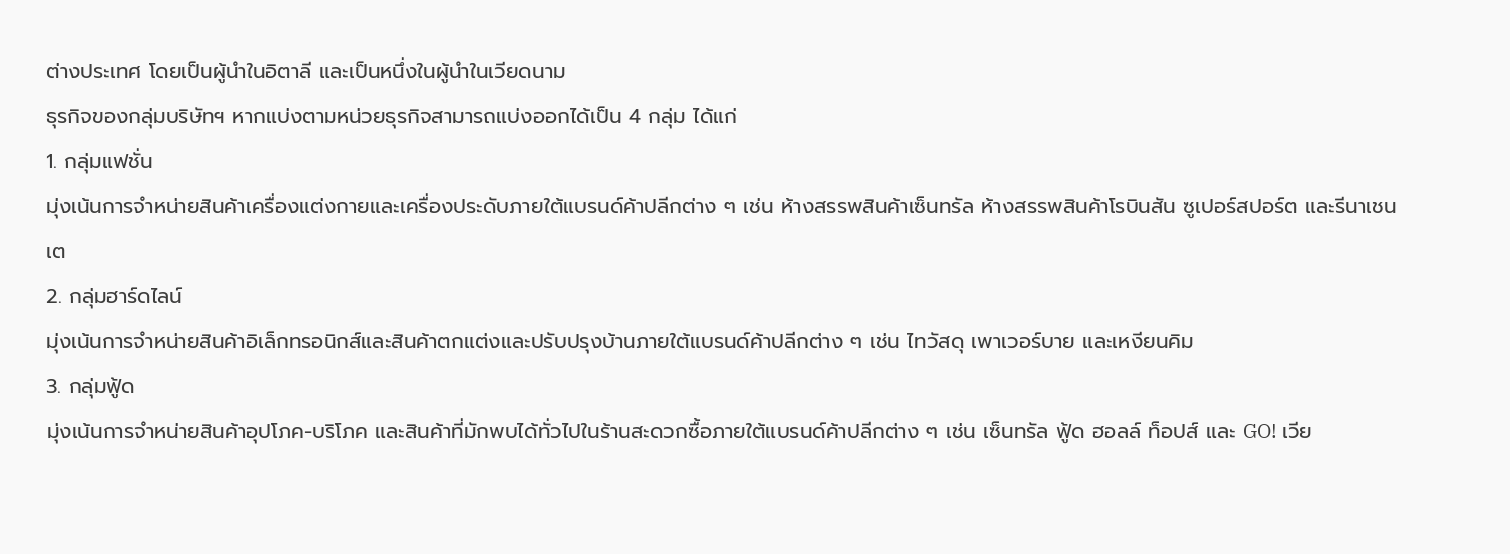ต่างประเทศ โดยเป็นผู้นำในอิตาลี และเป็นหนึ่งในผู้นำในเวียดนาม
ธุรกิจของกลุ่มบริษัทฯ หากแบ่งตามหน่วยธุรกิจสามารถแบ่งออกได้เป็น 4 กลุ่ม ได้แก่
1. กลุ่มแฟชั่น
มุ่งเน้นการจำหน่ายสินค้าเครื่องแต่งกายและเครื่องประดับภายใต้แบรนด์ค้าปลีกต่าง ๆ เช่น ห้างสรรพสินค้าเซ็นทรัล ห้างสรรพสินค้าโรบินสัน ซูเปอร์สปอร์ต และรีนาเชนเต
2. กลุ่มฮาร์ดไลน์
มุ่งเน้นการจำหน่ายสินค้าอิเล็กทรอนิกส์และสินค้าตกแต่งและปรับปรุงบ้านภายใต้แบรนด์ค้าปลีกต่าง ๆ เช่น ไทวัสดุ เพาเวอร์บาย และเหงียนคิม
3. กลุ่มฟู้ด
มุ่งเน้นการจำหน่ายสินค้าอุปโภค-บริโภค และสินค้าที่มักพบได้ทั่วไปในร้านสะดวกซื้อภายใต้แบรนด์ค้าปลีกต่าง ๆ เช่น เซ็นทรัล ฟู้ด ฮอลล์ ท็อปส์ และ GO! เวีย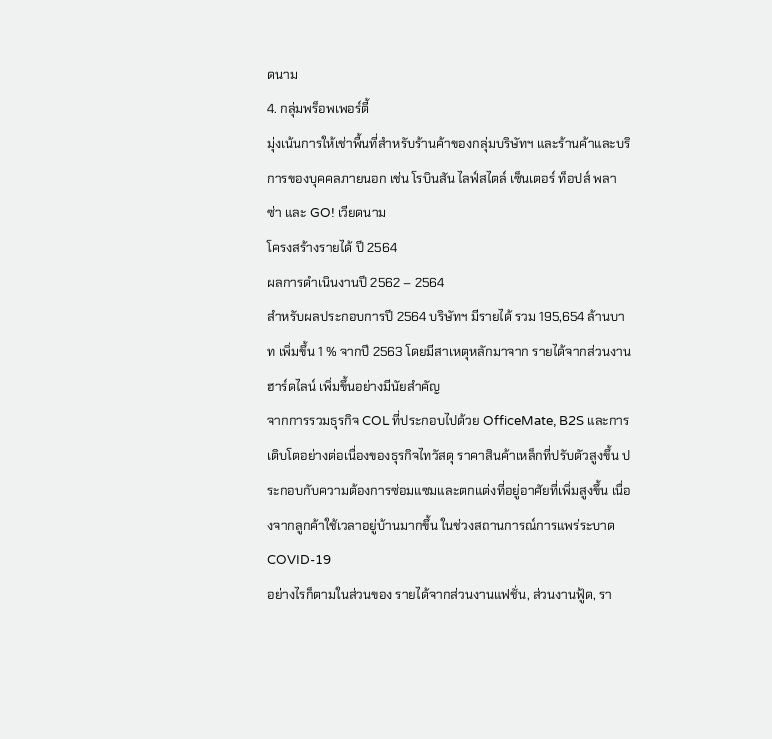ดนาม
4. กลุ่มพร็อพเพอร์ตี้
มุ่งเน้นการให้เช่าพื้นที่สำหรับร้านค้าของกลุ่มบริษัทฯ และร้านค้าและบริการของบุคคลภายนอก เช่น โรบินสัน ไลฟ์สไตล์ เซ็นเตอร์ ท็อปส์ พลาซ่า และ GO! เวียดนาม
โครงสร้างรายได้ ปี 2564
ผลการดำเนินงานปี 2562 – 2564
สำหรับผลประกอบการปี 2564 บริษัทฯ มีรายได้ รวม 195,654 ล้านบาท เพิ่มขึ้น 1 % จากปี 2563 โดยมีสาเหตุหลักมาจาก รายได้จากส่วนงานฮาร์ดไลน์ เพิ่มขึ้นอย่างมีนัยสำคัญ
จากการรวมธุรกิจ COL ที่ประกอบไปด้วย OfficeMate, B2S และการเติบโตอย่างต่อเนื่องของธุรกิจไทวัสดุ ราคาสินค้าเหล็กที่ปรับตัวสูงขึ้น ประกอบกับความต้องการซ่อมแซมและตกแต่งที่อยู่อาศัยที่เพิ่มสูงขึ้น เนื่องจากลูกค้าใช้เวลาอยู่บ้านมากขึ้น ในช่วงสถานการณ์การแพร่ระบาด COVID-19
อย่างไรก็ตามในส่วนของ รายได้จากส่วนงานแฟชั่น, ส่วนงานฟู้ด, รา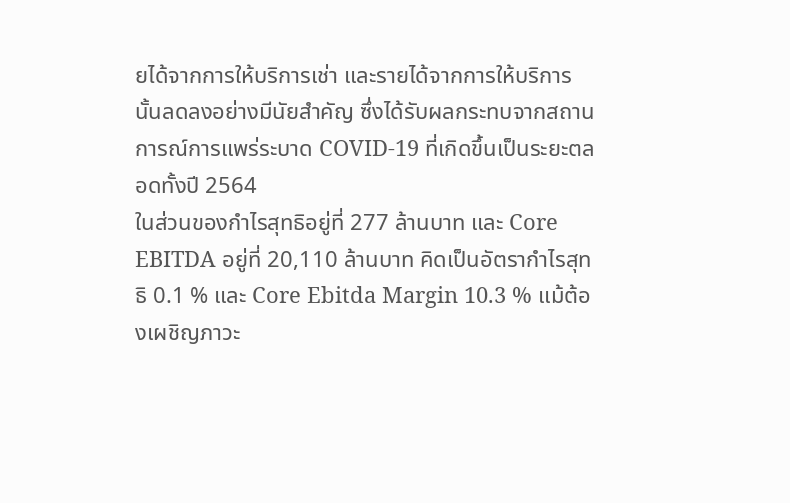ยได้จากการให้บริการเช่า และรายได้จากการให้บริการ นั้นลดลงอย่างมีนัยสำคัญ ซึ่งได้รับผลกระทบจากสถานการณ์การแพร่ระบาด COVID-19 ที่เกิดขึ้นเป็นระยะตลอดทั้งปี 2564
ในส่วนของกำไรสุทธิอยู่ที่ 277 ล้านบาท และ Core EBITDA อยู่ที่ 20,110 ล้านบาท คิดเป็นอัตรากำไรสุทธิ 0.1 % และ Core Ebitda Margin 10.3 % แม้ต้องเผชิญภาวะ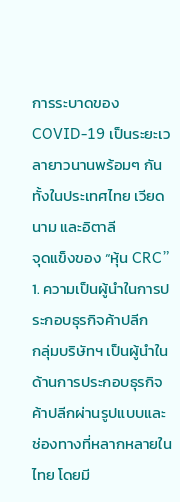การระบาดของ COVID-19 เป็นระยะเวลายาวนานพร้อมๆ กันทั้งในประเทศไทย เวียดนาม และอิตาลี
จุดแข็งของ “หุ้น CRC”
1. ความเป็นผู้นำในการประกอบธุรกิจค้าปลีก
กลุ่มบริษัทฯ เป็นผู้นำในด้านการประกอบธุรกิจค้าปลีกผ่านรูปแบบและช่องทางที่หลากหลายในไทย โดยมี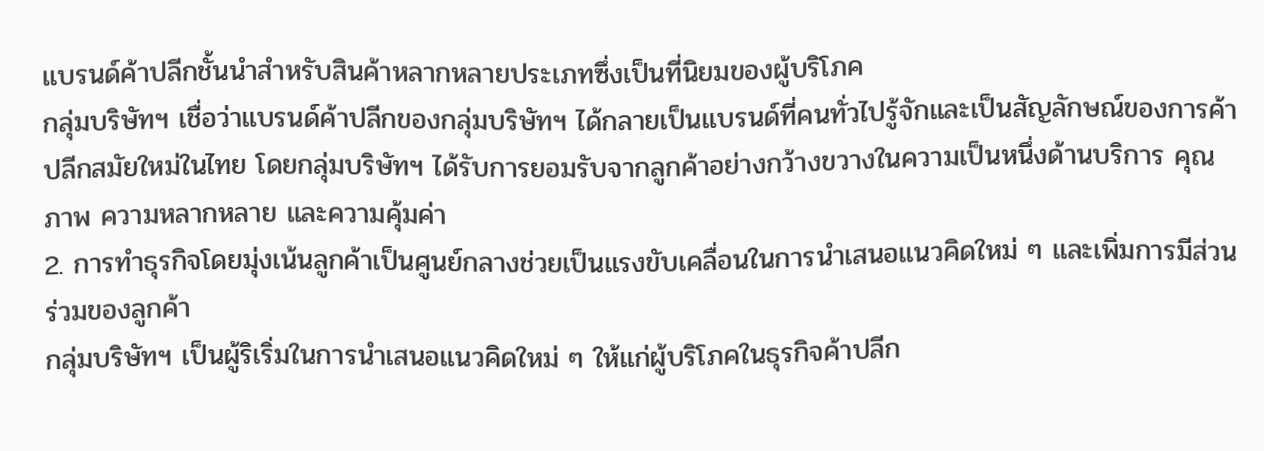แบรนด์ค้าปลีกชั้นนำสำหรับสินค้าหลากหลายประเภทซึ่งเป็นที่นิยมของผู้บริโภค
กลุ่มบริษัทฯ เชื่อว่าแบรนด์ค้าปลีกของกลุ่มบริษัทฯ ได้กลายเป็นแบรนด์ที่คนทั่วไปรู้จักและเป็นสัญลักษณ์ของการค้าปลีกสมัยใหม่ในไทย โดยกลุ่มบริษัทฯ ได้รับการยอมรับจากลูกค้าอย่างกว้างขวางในความเป็นหนึ่งด้านบริการ คุณภาพ ความหลากหลาย และความคุ้มค่า
2. การทำธุรกิจโดยมุ่งเน้นลูกค้าเป็นศูนย์กลางช่วยเป็นแรงขับเคลื่อนในการนำเสนอแนวคิดใหม่ ๆ และเพิ่มการมีส่วนร่วมของลูกค้า
กลุ่มบริษัทฯ เป็นผู้ริเริ่มในการนำเสนอแนวคิดใหม่ ๆ ให้แก่ผู้บริโภคในธุรกิจค้าปลีก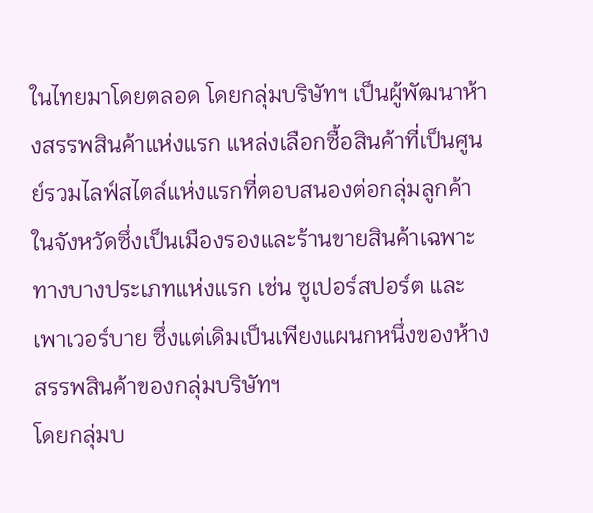ในไทยมาโดยตลอด โดยกลุ่มบริษัทฯ เป็นผู้พัฒนาห้างสรรพสินค้าแห่งแรก แหล่งเลือกซื้อสินค้าที่เป็นศูนย์รวมไลฟ์สไตล์แห่งแรกที่ตอบสนองต่อกลุ่มลูกค้าในจังหวัดซึ่งเป็นเมืองรองและร้านขายสินค้าเฉพาะทางบางประเภทแห่งแรก เช่น ซูเปอร์สปอร์ต และเพาเวอร์บาย ซึ่งแต่เดิมเป็นเพียงแผนกหนึ่งของห้างสรรพสินค้าของกลุ่มบริษัทฯ
โดยกลุ่มบ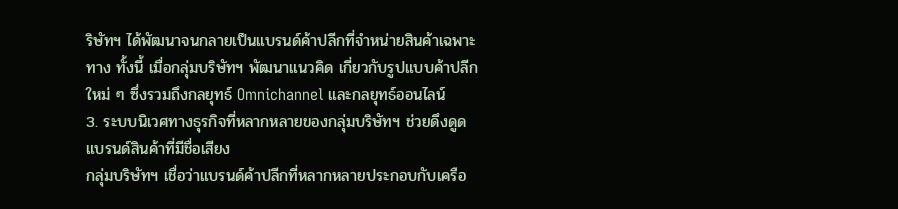ริษัทฯ ได้พัฒนาจนกลายเป็นแบรนด์ค้าปลีกที่จำหน่ายสินค้าเฉพาะทาง ทั้งนี้ เมื่อกลุ่มบริษัทฯ พัฒนาแนวคิด เกี่ยวกับรูปแบบค้าปลีกใหม่ ๆ ซึ่งรวมถึงกลยุทธ์ Omnichannel และกลยุทธ์ออนไลน์
3. ระบบนิเวศทางธุรกิจที่หลากหลายของกลุ่มบริษัทฯ ช่วยดึงดูดแบรนด์สินค้าที่มีชื่อเสียง
กลุ่มบริษัทฯ เชื่อว่าแบรนด์ค้าปลีกที่หลากหลายประกอบกับเครือ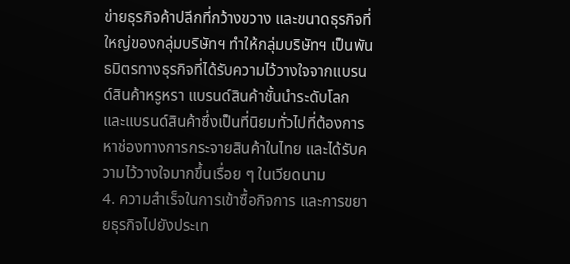ข่ายธุรกิจค้าปลีกที่กว้างขวาง และขนาดธุรกิจที่ใหญ่ของกลุ่มบริษัทฯ ทำให้กลุ่มบริษัทฯ เป็นพันธมิตรทางธุรกิจที่ได้รับความไว้วางใจจากแบรนด์สินค้าหรูหรา แบรนด์สินค้าชั้นนำระดับโลก และแบรนด์สินค้าซึ่งเป็นที่นิยมทั่วไปที่ต้องการหาช่องทางการกระจายสินค้าในไทย และได้รับความไว้วางใจมากขึ้นเรื่อย ๆ ในเวียดนาม
4. ความสำเร็จในการเข้าซื้อกิจการ และการขยายธุรกิจไปยังประเท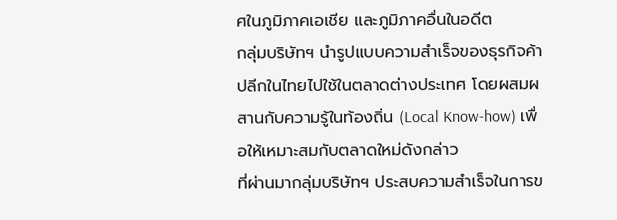ศในภูมิภาคเอเชีย และภูมิภาคอื่นในอดีต
กลุ่มบริษัทฯ นำรูปแบบความสำเร็จของธุรกิจค้าปลีกในไทยไปใช้ในตลาดต่างประเทศ โดยผสมผสานกับความรู้ในท้องถิ่น (Local Know-how) เพื่อให้เหมาะสมกับตลาดใหม่ดังกล่าว
ที่ผ่านมากลุ่มบริษัทฯ ประสบความสำเร็จในการข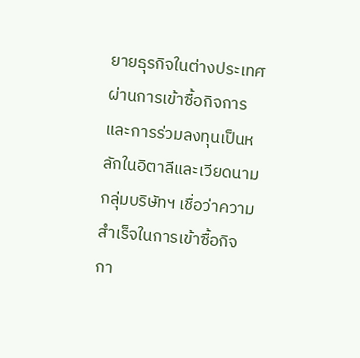ยายธุรกิจในต่างประเทศผ่านการเข้าซื้อกิจการ และการร่วมลงทุนเป็นหลักในอิตาลีและเวียดนาม กลุ่มบริษัทฯ เชื่อว่าความสำเร็จในการเข้าซื้อกิจกา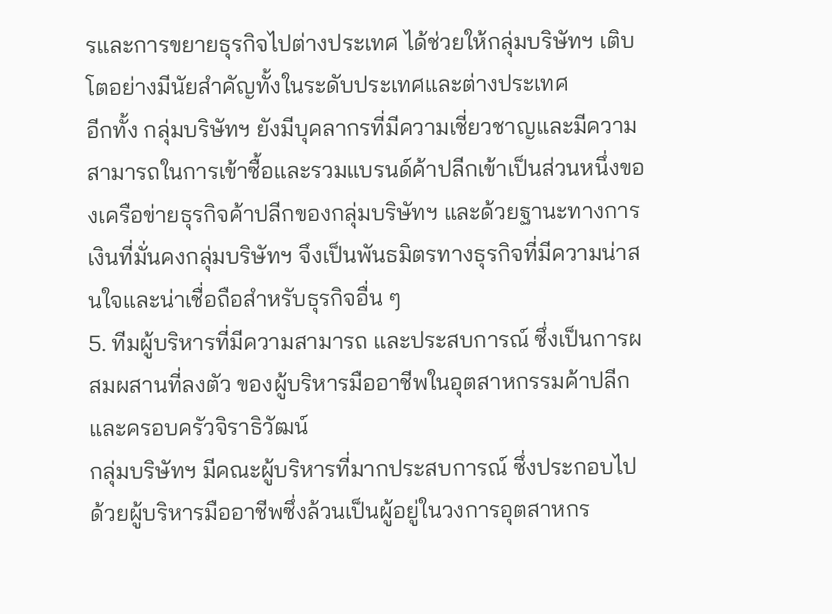รและการขยายธุรกิจไปต่างประเทศ ได้ช่วยให้กลุ่มบริษัทฯ เติบโตอย่างมีนัยสำคัญทั้งในระดับประเทศและต่างประเทศ
อีกทั้ง กลุ่มบริษัทฯ ยังมีบุคลากรที่มีความเชี่ยวชาญและมีความสามารถในการเข้าซื้อและรวมแบรนด์ค้าปลีกเข้าเป็นส่วนหนึ่งของเครือข่ายธุรกิจค้าปลีกของกลุ่มบริษัทฯ และด้วยฐานะทางการเงินที่มั่นคงกลุ่มบริษัทฯ จึงเป็นพันธมิตรทางธุรกิจที่มีความน่าสนใจและน่าเชื่อถือสำหรับธุรกิจอื่น ๆ
5. ทีมผู้บริหารที่มีความสามารถ และประสบการณ์ ซึ่งเป็นการผสมผสานที่ลงตัว ของผู้บริหารมืออาชีพในอุตสาหกรรมค้าปลีก และครอบครัวจิราธิวัฒน์
กลุ่มบริษัทฯ มีคณะผู้บริหารที่มากประสบการณ์ ซึ่งประกอบไปด้วยผู้บริหารมืออาชีพซึ่งล้วนเป็นผู้อยู่ในวงการอุตสาหกร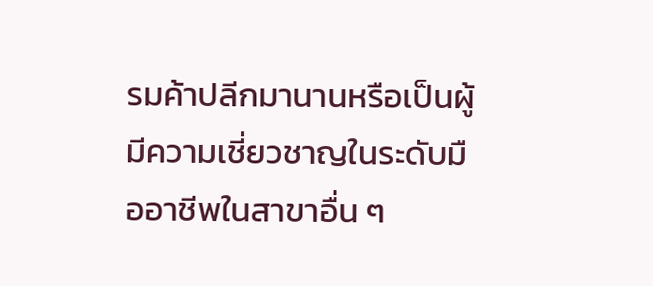รมค้าปลีกมานานหรือเป็นผู้มีความเชี่ยวชาญในระดับมืออาชีพในสาขาอื่น ๆ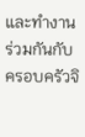และทำงานร่วมกันกับครอบครัวจิ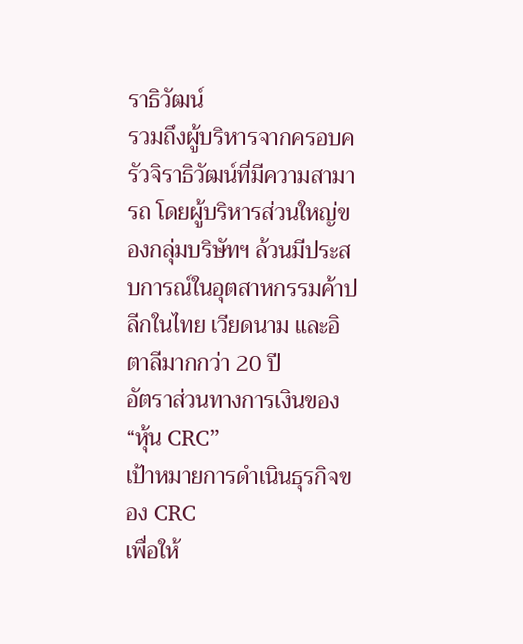ราธิวัฒน์
รวมถึงผู้บริหารจากครอบครัวจิราธิวัฒน์ที่มีความสามารถ โดยผู้บริหารส่วนใหญ่ของกลุ่มบริษัทฯ ล้วนมีประสบการณ์ในอุตสาหกรรมค้าปลีกในไทย เวียดนาม และอิตาลีมากกว่า 20 ปี
อัตราส่วนทางการเงินของ “หุ้น CRC”
เป้าหมายการดำเนินธุรกิจของ CRC
เพื่อให้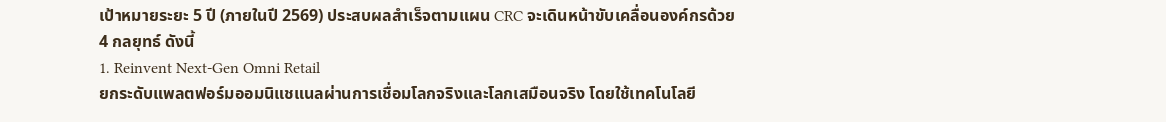เป้าหมายระยะ 5 ปี (ภายในปี 2569) ประสบผลสำเร็จตามแผน CRC จะเดินหน้าขับเคลื่อนองค์กรด้วย 4 กลยุทธ์ ดังนี้
1. Reinvent Next-Gen Omni Retail
ยกระดับแพลตฟอร์มออมนิแชแนลผ่านการเชื่อมโลกจริงและโลกเสมือนจริง โดยใช้เทคโนโลยี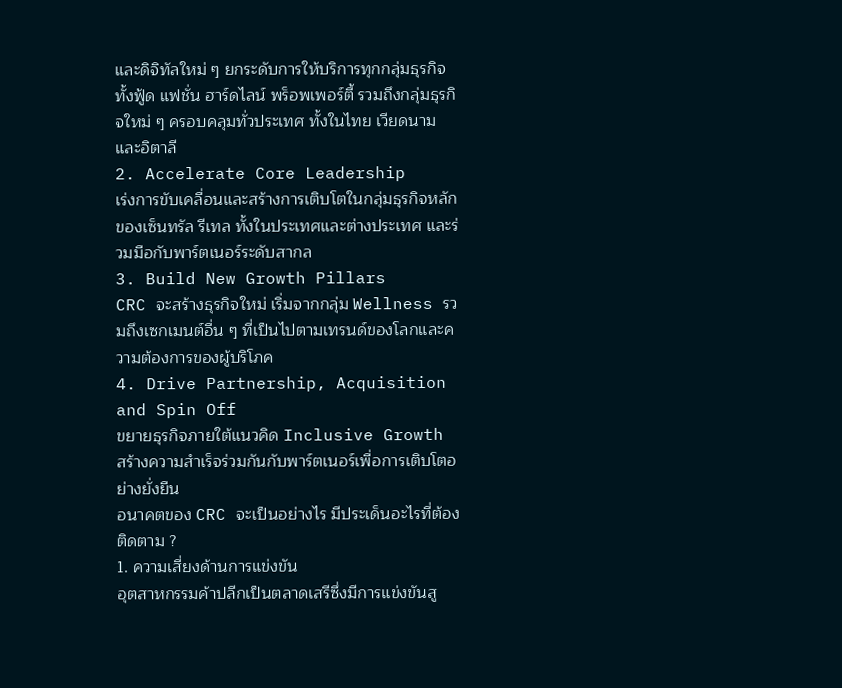และดิจิทัลใหม่ ๆ ยกระดับการให้บริการทุกกลุ่มธุรกิจ ทั้งฟู้ด แฟชั่น ฮาร์ดไลน์ พร็อพเพอร์ตี้ รวมถึงกลุ่มธุรกิจใหม่ ๆ ครอบคลุมทั่วประเทศ ทั้งในไทย เวียดนาม และอิตาลี
2. Accelerate Core Leadership
เร่งการขับเคลื่อนและสร้างการเติบโตในกลุ่มธุรกิจหลักของเซ็นทรัล รีเทล ทั้งในประเทศและต่างประเทศ และร่วมมือกับพาร์ตเนอร์ระดับสากล
3. Build New Growth Pillars
CRC จะสร้างธุรกิจใหม่ เริ่มจากกลุ่ม Wellness รวมถึงเซกเมนต์อื่น ๆ ที่เป็นไปตามเทรนด์ของโลกและความต้องการของผู้บริโภค
4. Drive Partnership, Acquisition and Spin Off
ขยายธุรกิจภายใต้แนวคิด Inclusive Growth สร้างความสำเร็จร่วมกันกับพาร์ตเนอร์เพื่อการเติบโตอย่างยั่งยืน
อนาคตของ CRC จะเป็นอย่างไร มีประเด็นอะไรที่ต้องติดตาม ?
1. ความเสี่ยงด้านการแข่งขัน
อุตสาหกรรมค้าปลีกเป็นตลาดเสรีซึ่งมีการแข่งขันสู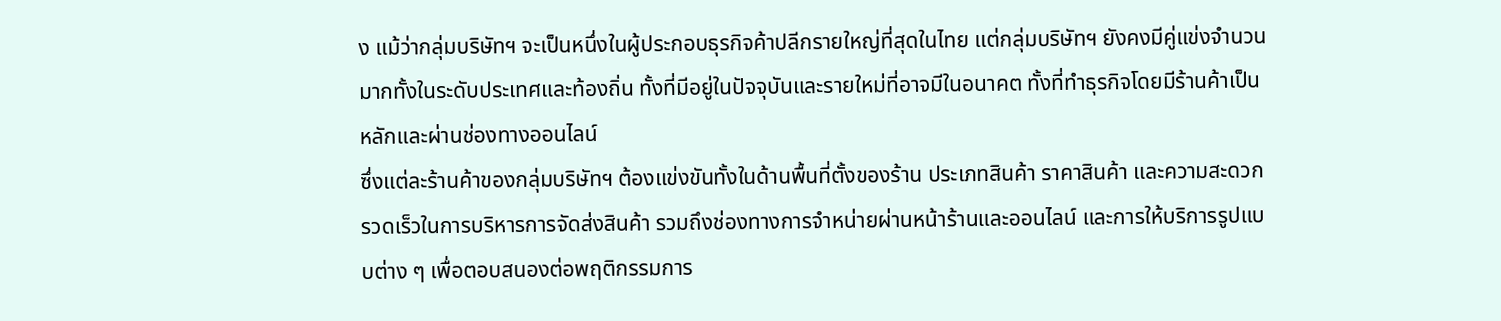ง แม้ว่ากลุ่มบริษัทฯ จะเป็นหนึ่งในผู้ประกอบธุรกิจค้าปลีกรายใหญ่ที่สุดในไทย แต่กลุ่มบริษัทฯ ยังคงมีคู่แข่งจำนวนมากทั้งในระดับประเทศและท้องถิ่น ทั้งที่มีอยู่ในปัจจุบันและรายใหม่ที่อาจมีในอนาคต ทั้งที่ทำธุรกิจโดยมีร้านค้าเป็นหลักและผ่านช่องทางออนไลน์
ซึ่งแต่ละร้านค้าของกลุ่มบริษัทฯ ต้องแข่งขันทั้งในด้านพื้นที่ตั้งของร้าน ประเภทสินค้า ราคาสินค้า และความสะดวกรวดเร็วในการบริหารการจัดส่งสินค้า รวมถึงช่องทางการจำหน่ายผ่านหน้าร้านและออนไลน์ และการให้บริการรูปแบบต่าง ๆ เพื่อตอบสนองต่อพฤติกรรมการ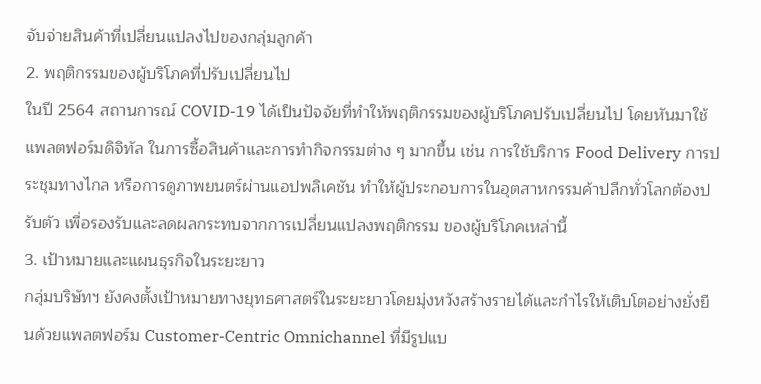จับจ่ายสินค้าที่เปลี่ยนแปลงไปของกลุ่มลูกค้า
2. พฤติกรรมของผู้บริโภคที่ปรับเปลี่ยนไป
ในปี 2564 สถานการณ์ COVID-19 ได้เป็นปัจจัยที่ทำให้พฤติกรรมของผู้บริโภคปรับเปลี่ยนไป โดยหันมาใช้แพลตฟอร์มดิจิทัล ในการซื้อสินค้าและการทำกิจกรรมต่าง ๆ มากขึ้น เช่น การใช้บริการ Food Delivery การประชุมทางไกล หรือการดูภาพยนตร์ผ่านแอปพลิเคชัน ทำให้ผู้ประกอบการในอุตสาหกรรมค้าปลีกทั่วโลกต้องปรับตัว เพื่อรองรับและลดผลกระทบจากการเปลี่ยนแปลงพฤติกรรม ของผู้บริโภคเหล่านี้
3. เป้าหมายและแผนธุรกิจในระยะยาว
กลุ่มบริษัทฯ ยังคงตั้งเป้าหมายทางยุทธศาสตร์ในระยะยาวโดยมุ่งหวังสร้างรายได้และกำไรให้เติบโตอย่างยั่งยืนด้วยแพลตฟอร์ม Customer-Centric Omnichannel ที่มีรูปแบ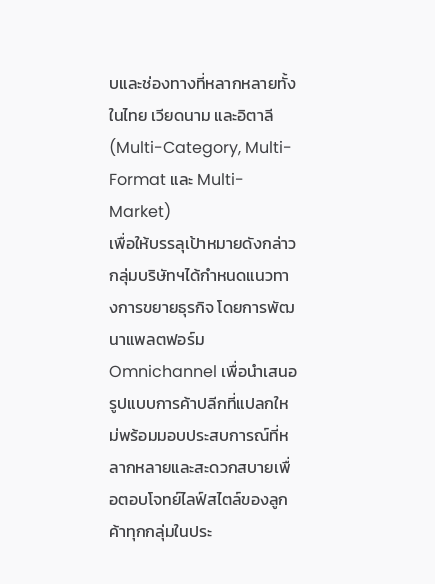บและช่องทางที่หลากหลายทั้งในไทย เวียดนาม และอิตาลี (Multi-Category, Multi-Format และ Multi-Market)
เพื่อให้บรรลุเป้าหมายดังกล่าว กลุ่มบริษัทฯได้กำหนดแนวทางการขยายธุรกิจ โดยการพัฒนาแพลตฟอร์ม Omnichannel เพื่อนำเสนอรูปแบบการค้าปลีกที่แปลกใหม่พร้อมมอบประสบการณ์ที่หลากหลายและสะดวกสบายเพื่อตอบโจทย์ไลฟ์สไตล์ของลูกค้าทุกกลุ่มในประ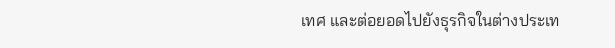เทศ และต่อยอดไปยังธุรกิจในต่างประเท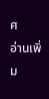ศ
อ่านเพิ่ม